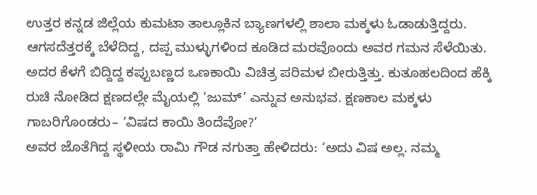ಉತ್ತರ ಕನ್ನಡ ಜಿಲ್ಲೆಯ ಕುಮಟಾ ತಾಲ್ಲೂಕಿನ ಬ್ಯಾಣಗಳಲ್ಲಿ ಶಾಲಾ ಮಕ್ಕಳು ಓಡಾಡುತ್ತಿದ್ದರು. ಆಗಸದೆತ್ತರಕ್ಕೆ ಬೆಳೆದಿದ್ದ, ದಪ್ಪ ಮುಳ್ಳುಗಳಿಂದ ಕೂಡಿದ ಮರವೊಂದು ಅವರ ಗಮನ ಸೆಳೆಯಿತು. ಅದರ ಕೆಳಗೆ ಬಿದ್ದಿದ್ದ ಕಪ್ಪುಬಣ್ಣದ ಒಣಕಾಯಿ ವಿಚಿತ್ರ ಪರಿಮಳ ಬೀರುತ್ತಿತ್ತು. ಕುತೂಹಲದಿಂದ ಹೆಕ್ಕಿ ರುಚಿ ನೋಡಿದ ಕ್ಷಣದಲ್ಲೇ ಮೈಯಲ್ಲಿ ‘ಜುಮ್’ ಎನ್ನುವ ಅನುಭವ. ಕ್ಷಣಕಾಲ ಮಕ್ಕಳು ಗಾಬರಿಗೊಂಡರು– ‘ವಿಷದ ಕಾಯಿ ತಿಂದೆವೋ?’
ಅವರ ಜೊತೆಗಿದ್ದ ಸ್ಥಳೀಯ ರಾಮಿ ಗೌಡ ನಗುತ್ತಾ ಹೇಳಿದರು: ‘ಅದು ವಿಷ ಅಲ್ಲ. ನಮ್ಮ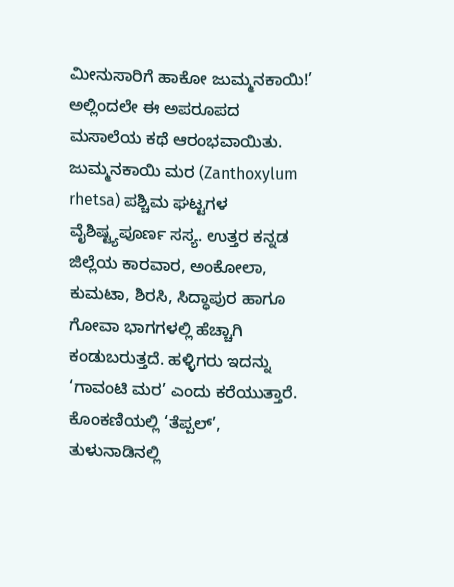ಮೀನುಸಾರಿಗೆ ಹಾಕೋ ಜುಮ್ಮನಕಾಯಿ!’ ಅಲ್ಲಿಂದಲೇ ಈ ಅಪರೂಪದ ಮಸಾಲೆಯ ಕಥೆ ಆರಂಭವಾಯಿತು.
ಜುಮ್ಮನಕಾಯಿ ಮರ (Zanthoxylum rhetsa) ಪಶ್ಚಿಮ ಘಟ್ಟಗಳ ವೈಶಿಷ್ಟ್ಯಪೂರ್ಣ ಸಸ್ಯ. ಉತ್ತರ ಕನ್ನಡ ಜಿಲ್ಲೆಯ ಕಾರವಾರ, ಅಂಕೋಲಾ, ಕುಮಟಾ, ಶಿರಸಿ, ಸಿದ್ಧಾಪುರ ಹಾಗೂ ಗೋವಾ ಭಾಗಗಳಲ್ಲಿ ಹೆಚ್ಚಾಗಿ ಕಂಡುಬರುತ್ತದೆ. ಹಳ್ಳಿಗರು ಇದನ್ನು ‘ಗಾವಂಟಿ ಮರ’ ಎಂದು ಕರೆಯುತ್ತಾರೆ. ಕೊಂಕಣಿಯಲ್ಲಿ ‘ತೆಪ್ಪಲ್’, ತುಳುನಾಡಿನಲ್ಲಿ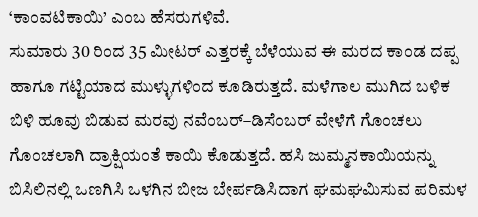‘ಕಾಂವಟಿಕಾಯಿ’ ಎಂಬ ಹೆಸರುಗಳಿವೆ.
ಸುಮಾರು 30 ರಿಂದ 35 ಮೀಟರ್ ಎತ್ತರಕ್ಕೆ ಬೆಳೆಯುವ ಈ ಮರದ ಕಾಂಡ ದಪ್ಪ ಹಾಗೂ ಗಟ್ಟಿಯಾದ ಮುಳ್ಳುಗಳಿಂದ ಕೂಡಿರುತ್ತದೆ. ಮಳೆಗಾಲ ಮುಗಿದ ಬಳಿಕ ಬಿಳಿ ಹೂವು ಬಿಡುವ ಮರವು ನವೆಂಬರ್–ಡಿಸೆಂಬರ್ ವೇಳೆಗೆ ಗೊಂಚಲು ಗೊಂಚಲಾಗಿ ದ್ರಾಕ್ಷಿಯಂತೆ ಕಾಯಿ ಕೊಡುತ್ತದೆ. ಹಸಿ ಜುಮ್ಮನಕಾಯಿಯನ್ನು ಬಿಸಿಲಿನಲ್ಲಿ ಒಣಗಿಸಿ ಒಳಗಿನ ಬೀಜ ಬೇರ್ಪಡಿಸಿದಾಗ ಘಮಘಮಿಸುವ ಪರಿಮಳ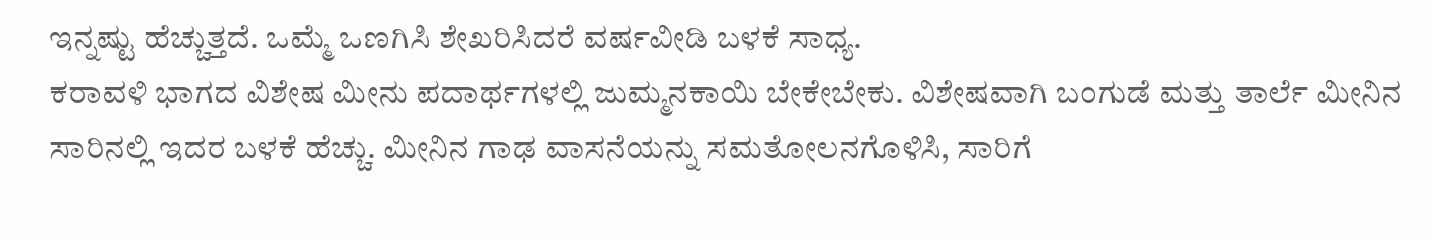ಇನ್ನಷ್ಟು ಹೆಚ್ಚುತ್ತದೆ. ಒಮ್ಮೆ ಒಣಗಿಸಿ ಶೇಖರಿಸಿದರೆ ವರ್ಷವೀಡಿ ಬಳಕೆ ಸಾಧ್ಯ.
ಕರಾವಳಿ ಭಾಗದ ವಿಶೇಷ ಮೀನು ಪದಾರ್ಥಗಳಲ್ಲಿ ಜುಮ್ಮನಕಾಯಿ ಬೇಕೇಬೇಕು. ವಿಶೇಷವಾಗಿ ಬಂಗುಡೆ ಮತ್ತು ತಾರ್ಲೆ ಮೀನಿನ ಸಾರಿನಲ್ಲಿ ಇದರ ಬಳಕೆ ಹೆಚ್ಚು. ಮೀನಿನ ಗಾಢ ವಾಸನೆಯನ್ನು ಸಮತೋಲನಗೊಳಿಸಿ, ಸಾರಿಗೆ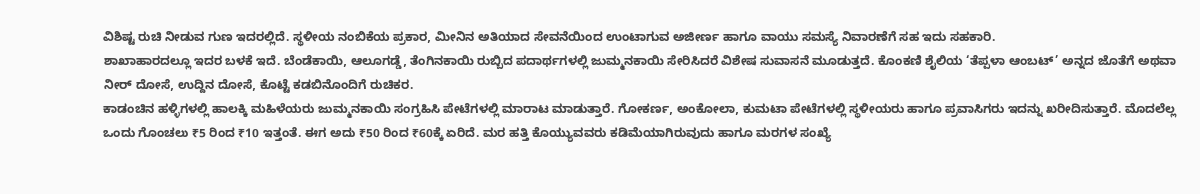ವಿಶಿಷ್ಟ ರುಚಿ ನೀಡುವ ಗುಣ ಇದರಲ್ಲಿದೆ. ಸ್ಥಳೀಯ ನಂಬಿಕೆಯ ಪ್ರಕಾರ, ಮೀನಿನ ಅತಿಯಾದ ಸೇವನೆಯಿಂದ ಉಂಟಾಗುವ ಅಜೀರ್ಣ ಹಾಗೂ ವಾಯು ಸಮಸ್ಯೆ ನಿವಾರಣೆಗೆ ಸಹ ಇದು ಸಹಕಾರಿ.
ಶಾಖಾಹಾರದಲ್ಲೂ ಇದರ ಬಳಕೆ ಇದೆ. ಬೆಂಡೆಕಾಯಿ, ಆಲೂಗಡ್ಡೆ, ತೆಂಗಿನಕಾಯಿ ರುಬ್ಬಿದ ಪದಾರ್ಥಗಳಲ್ಲಿ ಜುಮ್ಮನಕಾಯಿ ಸೇರಿಸಿದರೆ ವಿಶೇಷ ಸುವಾಸನೆ ಮೂಡುತ್ತದೆ. ಕೊಂಕಣಿ ಶೈಲಿಯ ‘ತೆಪ್ಪಳಾ ಆಂಬಟ್’ ಅನ್ನದ ಜೊತೆಗೆ ಅಥವಾ ನೀರ್ ದೋಸೆ, ಉದ್ದಿನ ದೋಸೆ, ಕೊಟ್ಟೆ ಕಡಬಿನೊಂದಿಗೆ ರುಚಿಕರ.
ಕಾಡಂಚಿನ ಹಳ್ಳಿಗಳಲ್ಲಿ ಹಾಲಕ್ಕಿ ಮಹಿಳೆಯರು ಜುಮ್ಮನಕಾಯಿ ಸಂಗ್ರಹಿಸಿ ಪೇಟೆಗಳಲ್ಲಿ ಮಾರಾಟ ಮಾಡುತ್ತಾರೆ. ಗೋಕರ್ಣ, ಅಂಕೋಲಾ, ಕುಮಟಾ ಪೇಟೆಗಳಲ್ಲಿ ಸ್ಥಳೀಯರು ಹಾಗೂ ಪ್ರವಾಸಿಗರು ಇದನ್ನು ಖರೀದಿಸುತ್ತಾರೆ. ಮೊದಲೆಲ್ಲ ಒಂದು ಗೊಂಚಲು ₹5 ರಿಂದ ₹10 ಇತ್ತಂತೆ. ಈಗ ಅದು ₹50 ರಿಂದ ₹60ಕ್ಕೆ ಏರಿದೆ. ಮರ ಹತ್ತಿ ಕೊಯ್ಯುವವರು ಕಡಿಮೆಯಾಗಿರುವುದು ಹಾಗೂ ಮರಗಳ ಸಂಖ್ಯೆ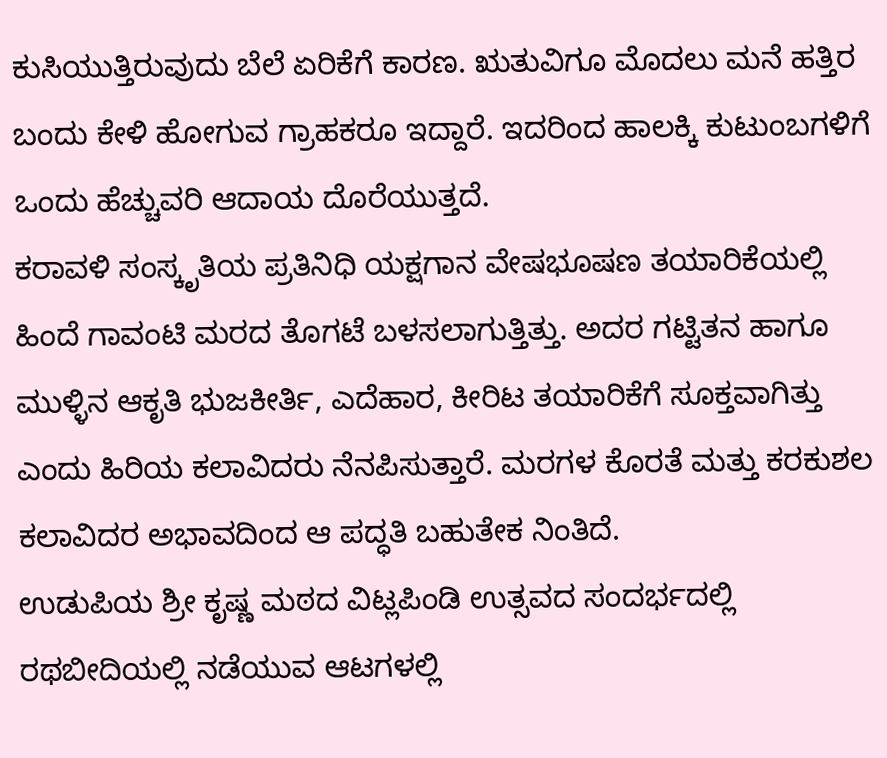ಕುಸಿಯುತ್ತಿರುವುದು ಬೆಲೆ ಏರಿಕೆಗೆ ಕಾರಣ. ಋತುವಿಗೂ ಮೊದಲು ಮನೆ ಹತ್ತಿರ ಬಂದು ಕೇಳಿ ಹೋಗುವ ಗ್ರಾಹಕರೂ ಇದ್ದಾರೆ. ಇದರಿಂದ ಹಾಲಕ್ಕಿ ಕುಟುಂಬಗಳಿಗೆ ಒಂದು ಹೆಚ್ಚುವರಿ ಆದಾಯ ದೊರೆಯುತ್ತದೆ.
ಕರಾವಳಿ ಸಂಸ್ಕೃತಿಯ ಪ್ರತಿನಿಧಿ ಯಕ್ಷಗಾನ ವೇಷಭೂಷಣ ತಯಾರಿಕೆಯಲ್ಲಿ ಹಿಂದೆ ಗಾವಂಟಿ ಮರದ ತೊಗಟೆ ಬಳಸಲಾಗುತ್ತಿತ್ತು. ಅದರ ಗಟ್ಟಿತನ ಹಾಗೂ ಮುಳ್ಳಿನ ಆಕೃತಿ ಭುಜಕೀರ್ತಿ, ಎದೆಹಾರ, ಕೀರಿಟ ತಯಾರಿಕೆಗೆ ಸೂಕ್ತವಾಗಿತ್ತು ಎಂದು ಹಿರಿಯ ಕಲಾವಿದರು ನೆನಪಿಸುತ್ತಾರೆ. ಮರಗಳ ಕೊರತೆ ಮತ್ತು ಕರಕುಶಲ ಕಲಾವಿದರ ಅಭಾವದಿಂದ ಆ ಪದ್ಧತಿ ಬಹುತೇಕ ನಿಂತಿದೆ.
ಉಡುಪಿಯ ಶ್ರೀ ಕೃಷ್ಣ ಮಠದ ವಿಟ್ಲಪಿಂಡಿ ಉತ್ಸವದ ಸಂದರ್ಭದಲ್ಲಿ ರಥಬೀದಿಯಲ್ಲಿ ನಡೆಯುವ ಆಟಗಳಲ್ಲಿ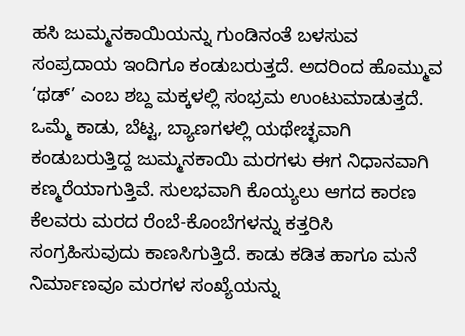ಹಸಿ ಜುಮ್ಮನಕಾಯಿಯನ್ನು ಗುಂಡಿನಂತೆ ಬಳಸುವ ಸಂಪ್ರದಾಯ ಇಂದಿಗೂ ಕಂಡುಬರುತ್ತದೆ. ಅದರಿಂದ ಹೊಮ್ಮುವ ‘ಥಡ್’ ಎಂಬ ಶಬ್ದ ಮಕ್ಕಳಲ್ಲಿ ಸಂಭ್ರಮ ಉಂಟುಮಾಡುತ್ತದೆ.
ಒಮ್ಮೆ ಕಾಡು, ಬೆಟ್ಟ, ಬ್ಯಾಣಗಳಲ್ಲಿ ಯಥೇಚ್ಛವಾಗಿ ಕಂಡುಬರುತ್ತಿದ್ದ ಜುಮ್ಮನಕಾಯಿ ಮರಗಳು ಈಗ ನಿಧಾನವಾಗಿ ಕಣ್ಮರೆಯಾಗುತ್ತಿವೆ. ಸುಲಭವಾಗಿ ಕೊಯ್ಯಲು ಆಗದ ಕಾರಣ ಕೆಲವರು ಮರದ ರೆಂಬೆ-ಕೊಂಬೆಗಳನ್ನು ಕತ್ತರಿಸಿ ಸಂಗ್ರಹಿಸುವುದು ಕಾಣಸಿಗುತ್ತಿದೆ. ಕಾಡು ಕಡಿತ ಹಾಗೂ ಮನೆ ನಿರ್ಮಾಣವೂ ಮರಗಳ ಸಂಖ್ಯೆಯನ್ನು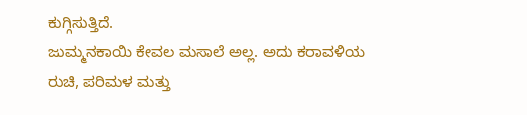ಕುಗ್ಗಿಸುತ್ತಿದೆ.
ಜುಮ್ಮನಕಾಯಿ ಕೇವಲ ಮಸಾಲೆ ಅಲ್ಲ. ಅದು ಕರಾವಳಿಯ ರುಚಿ, ಪರಿಮಳ ಮತ್ತು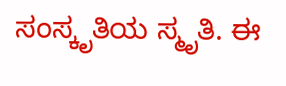ಸಂಸ್ಕೃತಿಯ ಸ್ಮೃತಿ. ಈ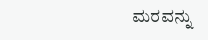ಮರವನ್ನು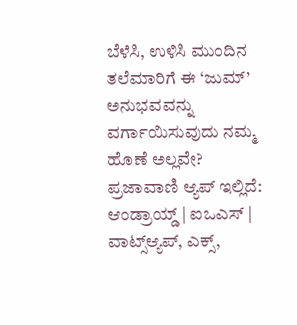ಬೆಳೆಸಿ, ಉಳಿಸಿ ಮುಂದಿನ ತಲೆಮಾರಿಗೆ ಈ ‘ಜುಮ್’ ಅನುಭವವನ್ನು ವರ್ಗಾಯಿಸುವುದು ನಮ್ಮ ಹೊಣೆ ಅಲ್ಲವೇ?
ಪ್ರಜಾವಾಣಿ ಆ್ಯಪ್ ಇಲ್ಲಿದೆ: ಆಂಡ್ರಾಯ್ಡ್ | ಐಒಎಸ್ | ವಾಟ್ಸ್ಆ್ಯಪ್, ಎಕ್ಸ್,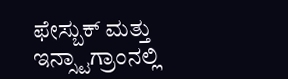ಫೇಸ್ಬುಕ್ ಮತ್ತು ಇನ್ಸ್ಟಾಗ್ರಾಂನಲ್ಲಿ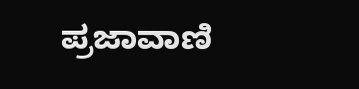ಪ್ರಜಾವಾಣಿ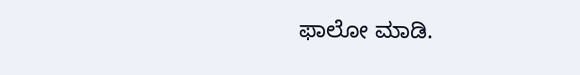ಫಾಲೋ ಮಾಡಿ.